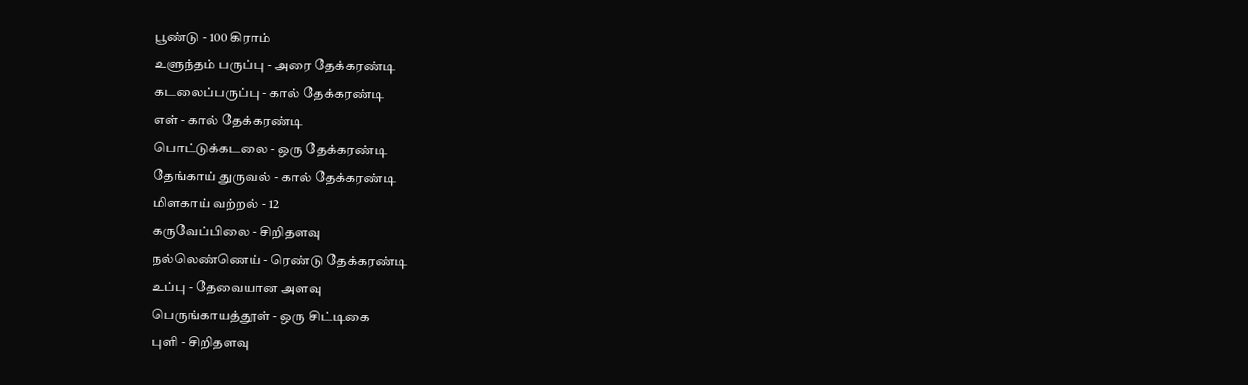பூண்டு - 100 கிராம்
உளுந்தம் பருப்பு - அரை தேக்கரண்டி
கடலைப்பருப்பு - கால் தேக்கரண்டி
எள் - கால் தேக்கரண்டி
பொட்டுக்கடலை - ஒரு தேக்கரண்டி
தேங்காய் துருவல் - கால் தேக்கரண்டி
மிளகாய் வற்றல் - 12
கருவேப்பிலை - சிறிதளவு
நல்லெண்ணெய் - ரெண்டு தேக்கரண்டி
உப்பு - தேவையான அளவு
பெருங்காயத்தூள் - ஒரு சிட்டிகை
புளி - சிறிதளவு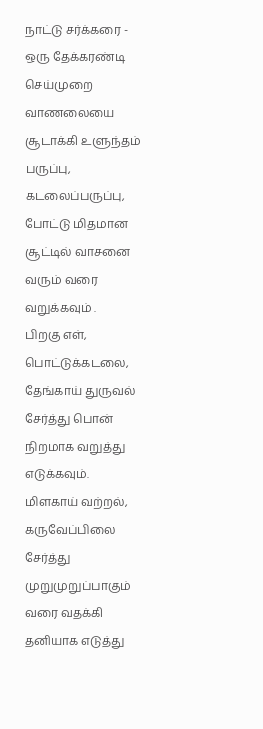நாட்டு சர்க்கரை - ஒரு தேக்கரண்டி
செய்முறை
வாணலையை சூடாக்கி உளுந்தம் பருப்பு, கடலைப்பருப்பு, போட்டு மிதமான சூட்டில் வாசனை வரும் வரை வறுக்கவும் .
பிறகு எள், பொட்டுக்கடலை, தேங்காய் துருவல் சேர்த்து பொன் நிறமாக வறுத்து எடுக்கவும்.
மிளகாய் வற்றல், கருவேப்பிலை சேர்த்து முறுமுறுப்பாகும் வரை வதக்கி தனியாக எடுத்து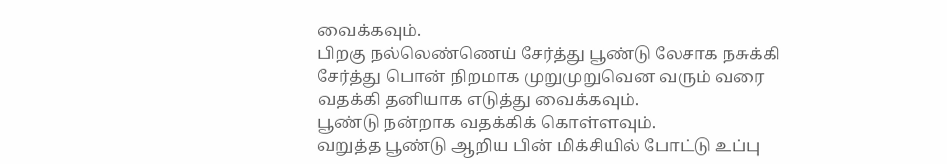வைக்கவும்.
பிறகு நல்லெண்ணெய் சேர்த்து பூண்டு லேசாக நசுக்கி சேர்த்து பொன் நிறமாக முறுமுறுவென வரும் வரை வதக்கி தனியாக எடுத்து வைக்கவும்.
பூண்டு நன்றாக வதக்கிக் கொள்ளவும்.
வறுத்த பூண்டு ஆறிய பின் மிக்சியில் போட்டு உப்பு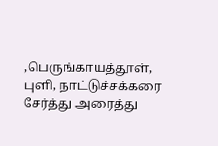,பெருங்காயத்தூள், புளி, நாட்டுச்சக்கரை சேர்த்து அரைத்து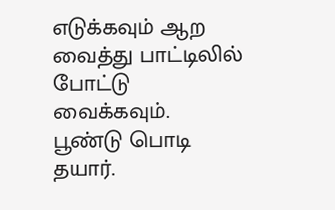எடுக்கவும் ஆற வைத்து பாட்டிலில் போட்டு வைக்கவும்.
பூண்டு பொடி தயார்.